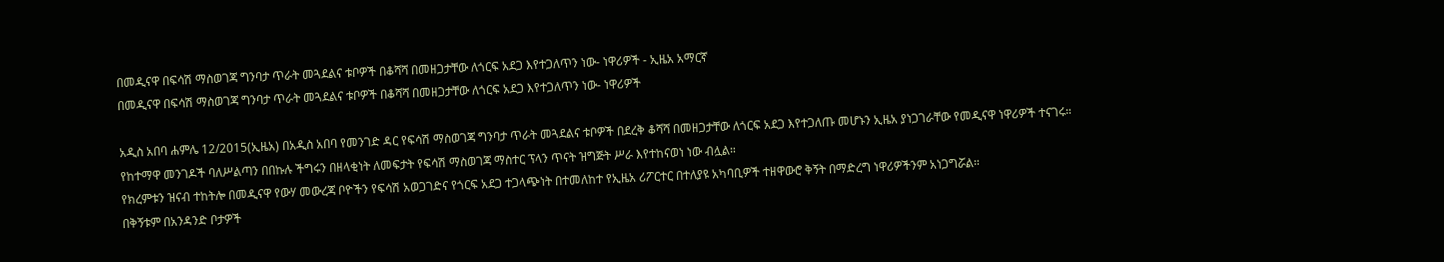በመዲናዋ በፍሳሽ ማስወገጃ ግንባታ ጥራት መጓደልና ቱቦዎች በቆሻሻ በመዘጋታቸው ለጎርፍ አደጋ እየተጋለጥን ነው- ነዋሪዎች - ኢዜአ አማርኛ
በመዲናዋ በፍሳሽ ማስወገጃ ግንባታ ጥራት መጓደልና ቱቦዎች በቆሻሻ በመዘጋታቸው ለጎርፍ አደጋ እየተጋለጥን ነው- ነዋሪዎች

አዲስ አበባ ሐምሌ 12/2015(ኢዜአ) በአዲስ አበባ የመንገድ ዳር የፍሳሽ ማስወገጃ ግንባታ ጥራት መጓደልና ቱቦዎች በደረቅ ቆሻሻ በመዘጋታቸው ለጎርፍ አደጋ እየተጋለጡ መሆኑን ኢዜአ ያነጋገራቸው የመዲናዋ ነዋሪዎች ተናገሩ።
የከተማዋ መንገዶች ባለሥልጣን በበኩሉ ችግሩን በዘላቂነት ለመፍታት የፍሳሽ ማስወገጃ ማስተር ፕላን ጥናት ዝግጅት ሥራ እየተከናወነ ነው ብሏል።
የክረምቱን ዝናብ ተከትሎ በመዲናዋ የውሃ መውረጃ ቦዮችን የፍሳሽ አወጋገድና የጎርፍ አደጋ ተጋላጭነት በተመለከተ የኢዜአ ሪፖርተር በተለያዩ አካባቢዎች ተዘዋውሮ ቅኝት በማድረግ ነዋሪዎችንም አነጋግሯል።
በቅኝቱም በአንዳንድ ቦታዎች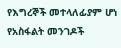የእግረኞች መተላለፊያም ሆነ የአስፋልት መንገዶች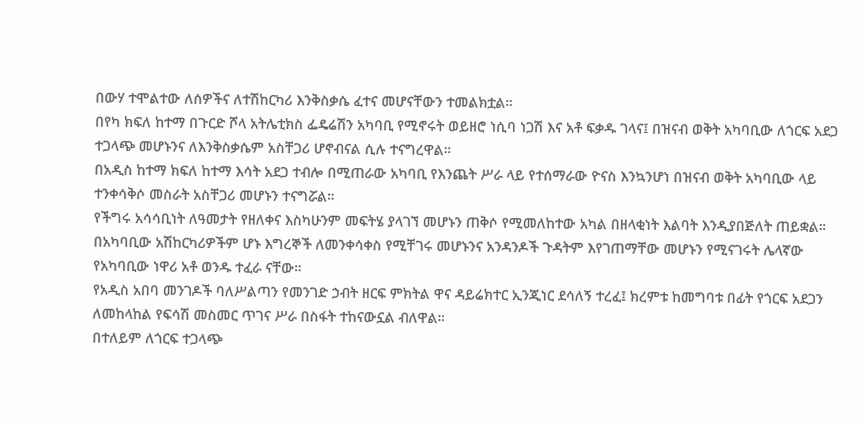በውሃ ተሞልተው ለሰዎችና ለተሽከርካሪ እንቅስቃሴ ፈተና መሆናቸውን ተመልክቷል።
በየካ ክፍለ ከተማ በጉርድ ሾላ አትሌቲክስ ፌዴሬሽን አካባቢ የሚኖሩት ወይዘሮ ነሲባ ነጋሽ እና አቶ ፍቃዱ ገላና፤ በዝናብ ወቅት አካባቢው ለጎርፍ አደጋ ተጋላጭ መሆኑንና ለእንቅስቃሴም አስቸጋሪ ሆኖብናል ሲሉ ተናግረዋል።
በአዲስ ከተማ ክፍለ ከተማ እሳት አደጋ ተብሎ በሚጠራው አካባቢ የእንጨት ሥራ ላይ የተሰማራው ዮናስ እንኳንሆነ በዝናብ ወቅት አካባቢው ላይ ተንቀሳቅሶ መስራት አስቸጋሪ መሆኑን ተናግሯል።
የችግሩ አሳሳቢነት ለዓመታት የዘለቀና እስካሁንም መፍትሄ ያላገኘ መሆኑን ጠቅሶ የሚመለከተው አካል በዘላቂነት እልባት እንዲያበጅለት ጠይቋል።
በአካባቢው አሽከርካሪዎችም ሆኑ እግረኞች ለመንቀሳቀስ የሚቸገሩ መሆኑንና አንዳንዶች ጉዳትም እየገጠማቸው መሆኑን የሚናገሩት ሌላኛው የአካባቢው ነዋሪ አቶ ወንዱ ተፈራ ናቸው።
የአዲስ አበባ መንገዶች ባለሥልጣን የመንገድ ኃብት ዘርፍ ምክትል ዋና ዳይሬክተር ኢንጂነር ደሳለኝ ተረፈ፤ ክረምቱ ከመግባቱ በፊት የጎርፍ አደጋን ለመከላከል የፍሳሽ መስመር ጥገና ሥራ በስፋት ተከናውኗል ብለዋል።
በተለይም ለጎርፍ ተጋላጭ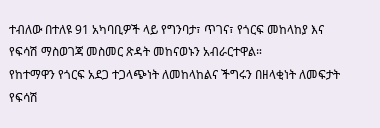ተብለው በተለዩ 91 አካባቢዎች ላይ የግንባታ፣ ጥገና፣ የጎርፍ መከላከያ እና የፍሳሽ ማስወገጃ መስመር ጽዳት መከናወኑን አብራርተዋል።
የከተማዋን የጎርፍ አደጋ ተጋላጭነት ለመከላከልና ችግሩን በዘላቂነት ለመፍታት የፍሳሽ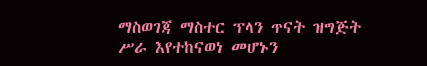ማስወገጃ ማስተር ፕላን ጥናት ዝግጅት ሥራ እየተከናወነ መሆኑን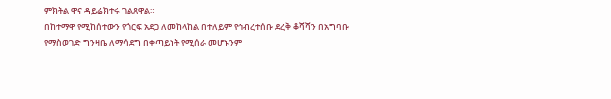ምክትል ዋና ዳይሬክተሩ ገልጸዋል።
በከተማዋ የሚከሰተውን የጎርፍ አደጋ ለመከላከል በተለይም የኅብረተሰቡ ደረቅ ቆሻሻን በአግባቡ የማስወገድ ግንዛቤ ለማሳደግ በቀጣይነት የሚሰራ መሆኑንም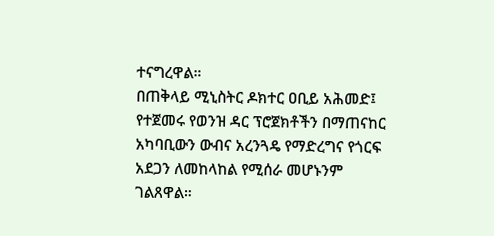ተናግረዋል።
በጠቅላይ ሚኒስትር ዶክተር ዐቢይ አሕመድ፤ የተጀመሩ የወንዝ ዳር ፕሮጀክቶችን በማጠናከር አካባቢውን ውብና አረንጓዴ የማድረግና የጎርፍ አደጋን ለመከላከል የሚሰራ መሆኑንም ገልጸዋል።